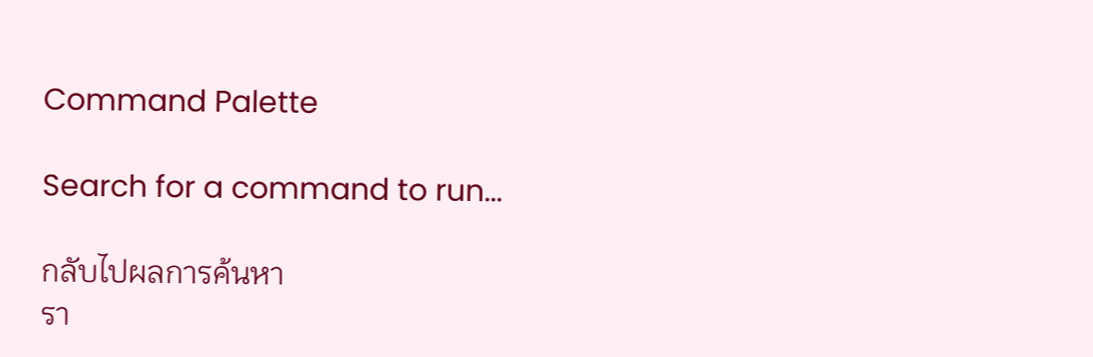Command Palette

Search for a command to run...

กลับไปผลการค้นหา
รา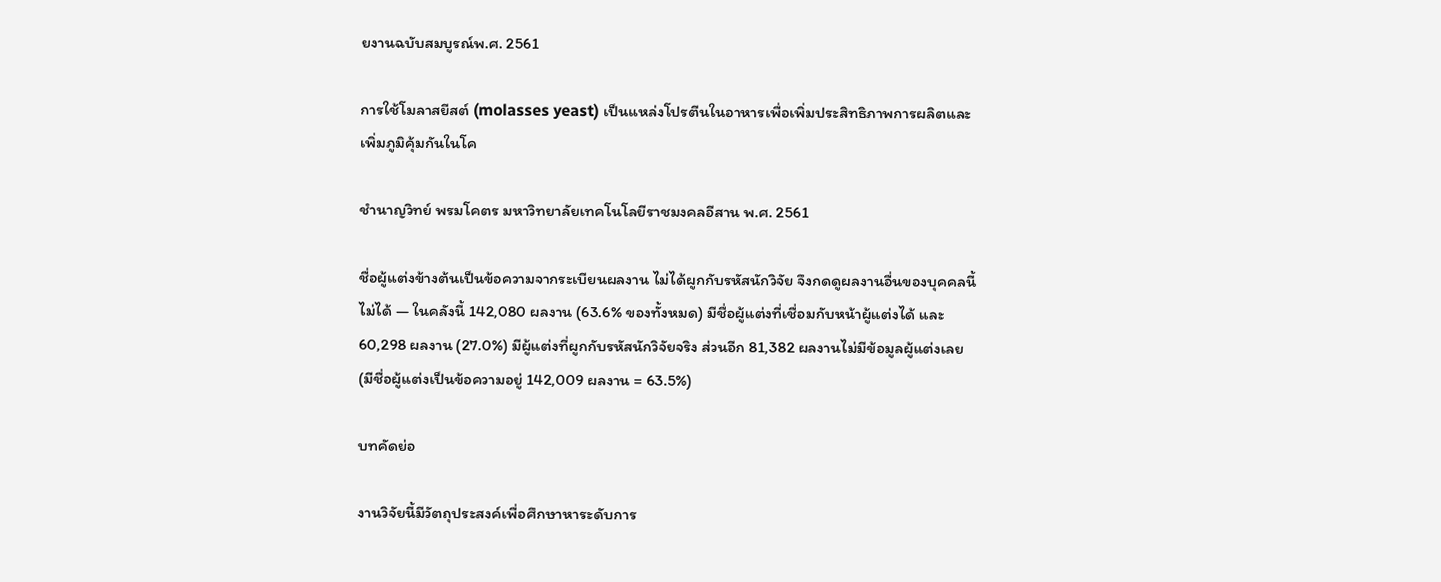ยงานฉบับสมบูรณ์พ.ศ. 2561

การใช้โมลาสยีสต์ (molasses yeast) เป็นแหล่งโปรตีนในอาหารเพื่อเพิ่มประสิทธิภาพการผลิตและเพิ่มภูมิคุ้มกันในโค

ชำนาญวิทย์ พรมโคตร มหาวิทยาลัยเทคโนโลยีราชมงคลอีสาน พ.ศ. 2561

ชื่อผู้แต่งข้างต้นเป็นข้อความจากระเบียนผลงาน ไม่ได้ผูกกับรหัสนักวิจัย จึงกดดูผลงานอื่นของบุคคลนี้ไม่ได้ — ในคลังนี้ 142,080 ผลงาน (63.6% ของทั้งหมด) มีชื่อผู้แต่งที่เชื่อมกับหน้าผู้แต่งได้ และ 60,298 ผลงาน (27.0%) มีผู้แต่งที่ผูกกับรหัสนักวิจัยจริง ส่วนอีก 81,382 ผลงานไม่มีข้อมูลผู้แต่งเลย (มีชื่อผู้แต่งเป็นข้อความอยู่ 142,009 ผลงาน = 63.5%)

บทคัดย่อ

งานวิจัยนี้มีวัตถุประสงค์เพื่อศึกษาหาระดับการ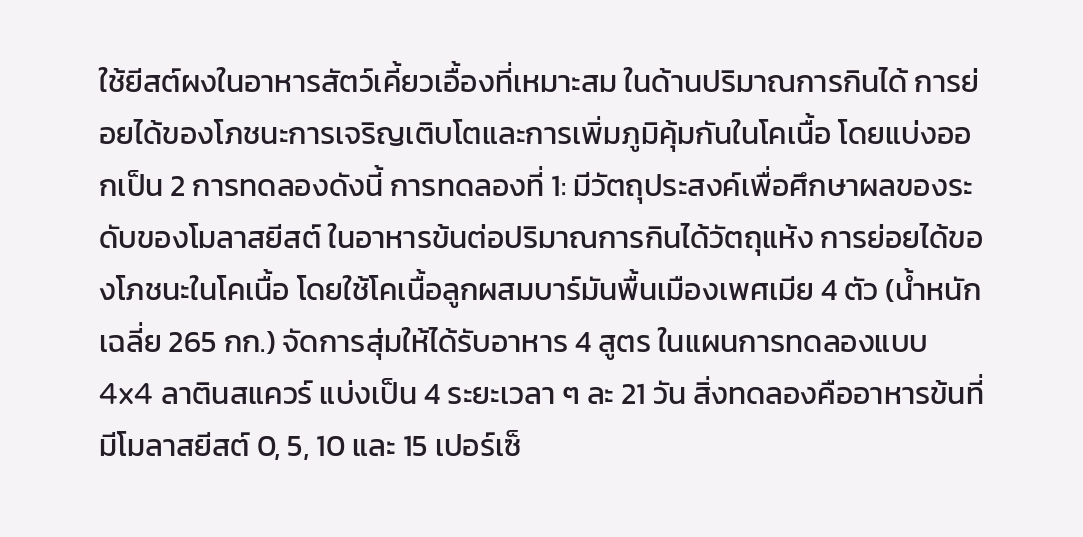ใช้ยีสต์ผงในอาหารสัตว์เคี้ยวเอื้องที่เหมาะสม ในด้านปริมาณการกินได้ การย่อยได้ของโภชนะการเจริญเติบโตและการเพิ่มภูมิคุ้มกันในโคเนื้อ โดยแบ่งออกเป็น 2 การทดลองดังนี้ การทดลองที่ 1: มีวัตถุประสงค์เพื่อศึกษาผลของระดับของโมลาสยีสต์ ในอาหารข้นต่อปริมาณการกินได้วัตถุแห้ง การย่อยได้ของโภชนะในโคเนื้อ โดยใช้โคเนื้อลูกผสมบาร์มันพื้นเมืองเพศเมีย 4 ตัว (น้ำหนักเฉลี่ย 265 กก.) จัดการสุ่มให้ได้รับอาหาร 4 สูตร ในแผนการทดลองแบบ 4x4 ลาตินสแควร์ แบ่งเป็น 4 ระยะเวลา ๆ ละ 21 วัน สิ่งทดลองคืออาหารข้นที่มีโมลาสยีสต์ 0, 5, 10 และ 15 เปอร์เซ็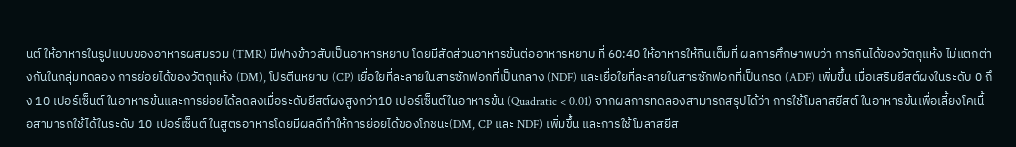นต์ ให้อาหารในรูปแบบของอาหารผสมรวม (TMR) มีฟางข้าวสับเป็นอาหารหยาบ โดยมีสัดส่วนอาหารข้นต่ออาหารหยาบ ที่ 60:40 ให้อาหารให้กินเต็มที่ ผลการศึกษาพบว่า การกินได้ของวัตถุแห้ง ไม่แตกต่างกันในกลุ่มทดลอง การย่อยได้ของวัตถุแห้ง (DM), โปรตีนหยาบ (CP) เยื่อใยที่ละลายในสารซักฟอกที่เป็นกลาง (NDF) และเยื่อใยที่ละลายในสารซักฟอกที่เป็นกรด (ADF) เพิ่มขึ้น เมื่อเสริมยีสต์ผงในระดับ 0 ถึง 10 เปอร์เซ็นต์ ในอาหารข้นและการย่อยได้ลดลงเมื่อระดับยีสต์ผงสูงกว่า10 เปอร์เซ็นต์ในอาหารข้น (Quadratic < 0.01) จากผลการทดลองสามารถสรุปได้ว่า การใช้โมลาสยีสต์ ในอาหารข้นเพื่อเลี้ยงโคเนื้อสามารถใช้ได้ในระดับ 10 เปอร์เซ็นต์ ในสูตรอาหารโดยมีผลดีทำให้การย่อยได้ของโภชนะ(DM, CP และ NDF) เพิ่มขึ้น และการใช้โมลาสยีส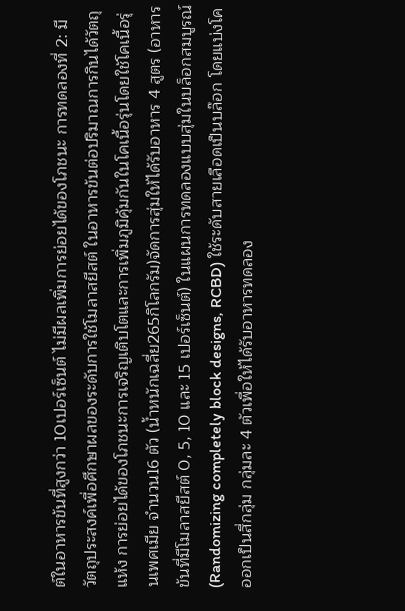ต์ในอาหารข้นที่สูงกว่า 10เปอร์เซ็นต์ ไม่มีผลเพิ่มการย่อยได้ของโภชนะ การทดลองที่ 2: มีวัตถุประสงค์เพื่อศึกษาผลของระดับการใช้โมลาสยีสต์ ในอาหารข้นต่อปริมาณการกินได้วัตถุแห้ง การย่อยได้ของโภชนะการเจริญเติบโตและการเพิ่มภูมิคุ้มกันในโคเนื้อรุ่นโดยใช้โคเนื้อรุ่นเพศเมีย จำนวน16 ตัว (น้ำหนักเฉลี่ย265กิโลกรัม)จัดการสุ่มให้ได้รับอาหาร 4 สูตร (อาหารข้นที่มีโมลาสยีสต์ 0, 5, 10 และ 15 เปอร์เซ็นต์) ในแผนการทดลองแบบสุ่มในบล็อกสมบูรณ์ (Randomizing completely block designs, RCBD) ใช้ระดับสายเลือดเป็นบล๊อก โดยแบ่งโคออกเป็นสี่กลุ่ม กลุ่มละ 4 ตัวเพื่อให้ได้รับอาหารทดลอง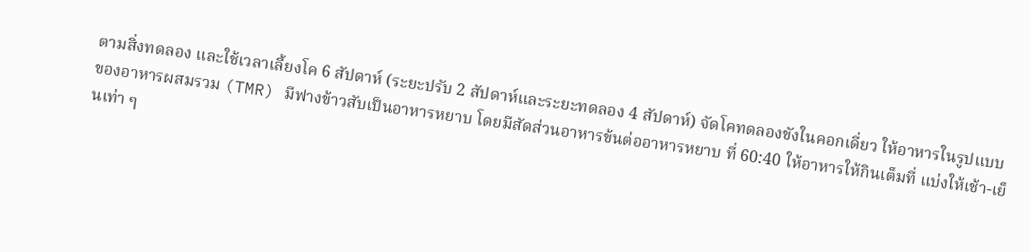ตามสิ่งทดลอง และใช้เวลาเลี้ยงโค 6 สัปดาห์ (ระยะปรับ 2 สัปดาห์และระยะทดลอง 4 สัปดาห์) จัดโคทดลองขังในคอกเดี่ยว ให้อาหารในรูปแบบของอาหารผสมรวม (TMR) มีฟางข้าวสับเป็นอาหารหยาบ โดยมีสัดส่วนอาหารข้นต่ออาหารหยาบ ที่ 60:40 ให้อาหารให้กินเต็มที่ แบ่งให้เช้า-เย็นเท่า ๆ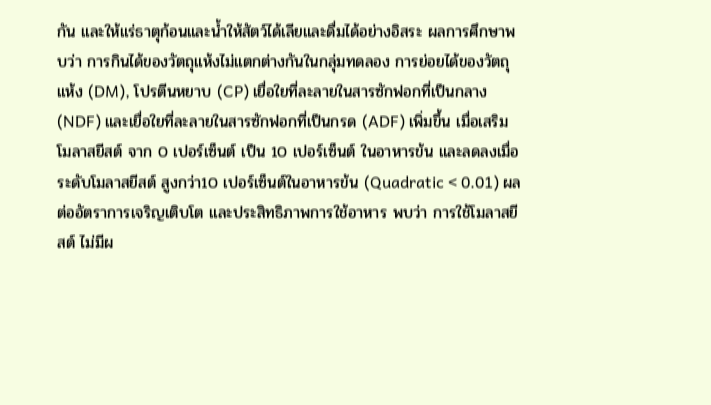กัน และให้แร่ธาตุก้อนและน้ำให้สัตว์ได้เลียและดื่มได้อย่างอิสระ ผลการศึกษาพบว่า การกินได้ของวัตถุแห้งไม่แตกต่างกันในกลุ่มทดลอง การย่อยได้ของวัตถุแห้ง (DM), โปรตีนหยาบ (CP) เยื่อใยที่ละลายในสารซักฟอกที่เป็นกลาง (NDF) และเยื่อใยที่ละลายในสารซักฟอกที่เป็นกรด (ADF) เพิ่มขึ้น เมื่อเสริมโมลาสยีสต์ จาก 0 เปอร์เซ็นต์ เป็น 10 เปอร์เซ็นต์ ในอาหารข้น และลดลงเมื่อระดับโมลาสยีสต์ สูงกว่า10 เปอร์เซ็นต์ในอาหารข้น (Quadratic < 0.01) ผลต่ออัตราการเจริญเติบโต และประสิทธิภาพการใช้อาหาร พบว่า การใช้โมลาสยีสต์ ไม่มีผ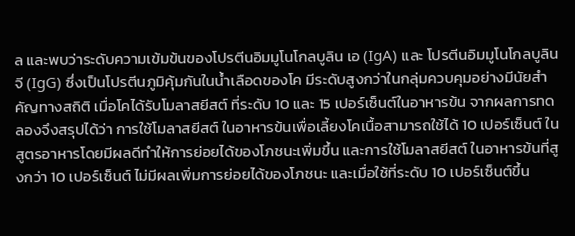ล และพบว่าระดับความเข้มข้นของโปรตีนอิมมูโนโกลบูลิน เอ (IgA) และ โปรตีนอิมมูโนโกลบูลิน จี (IgG) ซึ่งเป็นโปรตีนภูมิคุ้มกันในน้ำเลือดของโค มีระดับสูงกว่าในกลุ่มควบคุมอย่างมีนัยสำคัญทางสถิติ เมื่อโคได้รับโมลาสยีสต์ ที่ระดับ 10 และ 15 เปอร์เซ็นต์ในอาหารข้น จากผลการทดลองจึงสรุปได้ว่า การใช้โมลาสยีสต์ ในอาหารข้นเพื่อเลี้ยงโคเนื้อสามารถใช้ได้ 10 เปอร์เซ็นต์ ในสูตรอาหารโดยมีผลดีทำให้การย่อยได้ของโภชนะเพิ่มขึ้น และการใช้โมลาสยีสต์ ในอาหารข้นที่สูงกว่า 10 เปอร์เซ็นต์ ไม่มีผลเพิ่มการย่อยได้ของโภชนะ และเมื่อใช้ที่ระดับ 10 เปอร์เซ็นต์ขึ้น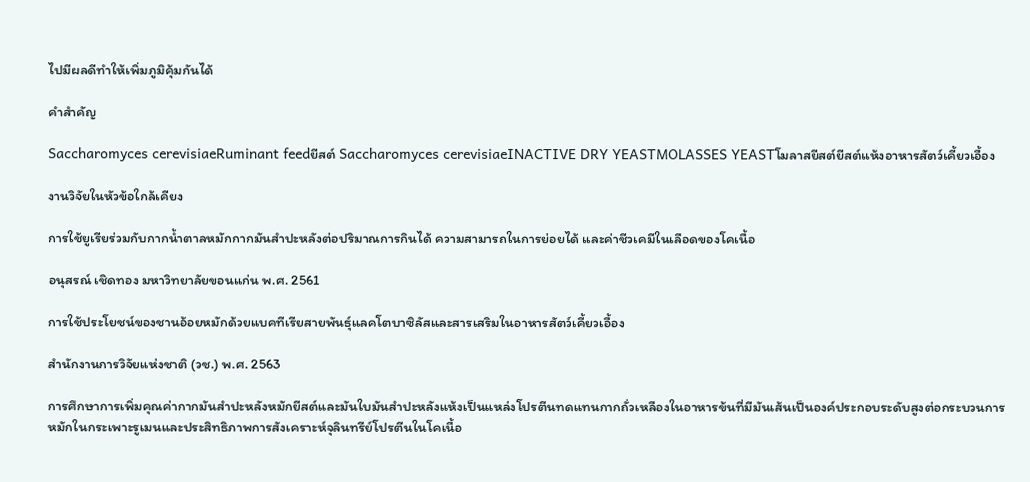ไปมีผลดีทำให้เพิ่มภูมิคุ้มกันได้

คำสำคัญ

Saccharomyces cerevisiaeRuminant feedยีสต์ Saccharomyces cerevisiaeINACTIVE DRY YEASTMOLASSES YEASTโมลาสยีสต์ยีสต์แห้งอาหารสัตว์เคี้ยวเอื้อง

งานวิจัยในหัวข้อใกล้เคียง

การใช้ยูเรียร่วมกับกากน้ำตาลหมักกากมันสำปะหลังต่อปริมาณการกินได้ ความสามารถในการย่อยได้ และค่าชีวเคมีในเลือดของโคเนื้อ

อนุสรณ์ เชิดทอง มหาวิทยาลัยขอนแก่น พ.ศ. 2561

การใช้ประโยชน์ของชานอ้อยหมักด้วยแบคทีเรียสายพันธุ์แลคโตบาซิลัสและสารเสริมในอาหารสัตว์เคี้ยวเอื้อง

สำนักงานการวิจัยแห่งชาติ (วช.) พ.ศ. 2563

การศึกษาการเพิ่มคุณค่ากากมันสำปะหลังหมักยีสต์และมันใบมันสำปะหลังแห้งเป็นแหล่งโปรตีนทดแทนกากถั่วเหลืองในอาหารข้นที่มีมันเส้นเป็นองค์ประกอบระดับสูงต่อกระบวนการหมักในกระเพาะรูเมนและประสิทธิภาพการสังเคราะห์จุลินทรีย์โปรตีนในโคเนื้อ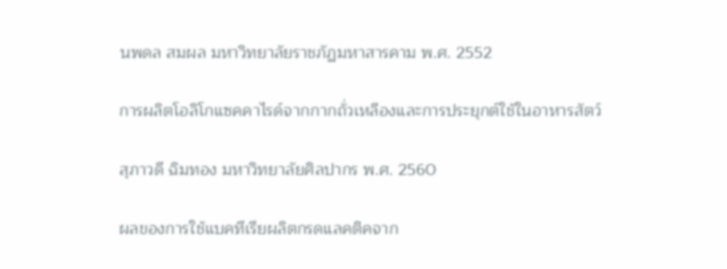นพดล สมผล มหาวิทยาลัยราชภัฏมหาสารคาม พ.ศ. 2552

การผลิตโอลิโกแซคคาไรด์จากกากถั่วเหลืองและการประยุกต์ใช้ในอาหารสัตว์

สุภาวดี ฉิมทอง มหาวิทยาลัยศิลปากร พ.ศ. 2560

ผลของการใช้แบคทีเรียผลิตกรดแลคติคจาก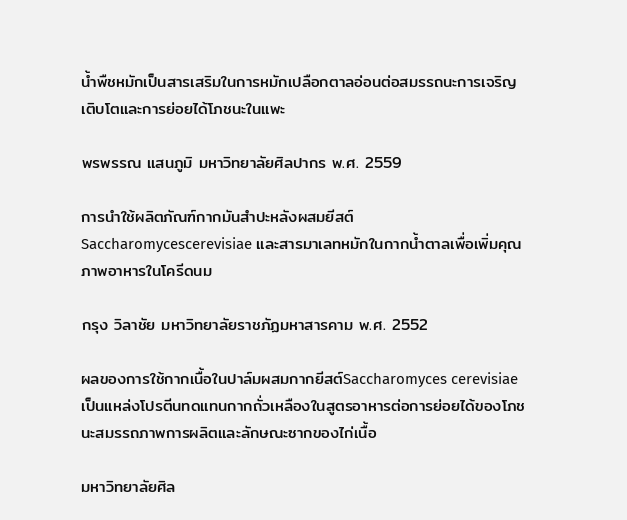น้ำพืชหมักเป็นสารเสริมในการหมักเปลือกตาลอ่อนต่อสมรรถนะการเจริญเติบโตและการย่อยได้โภชนะในแพะ

พรพรรณ แสนภูมิ มหาวิทยาลัยศิลปากร พ.ศ. 2559

การนำใช้ผลิตภัณฑ์กากมันสำปะหลังผสมยีสต์ Saccharomycescerevisiae และสารมาเลทหมักในกากน้ำตาลเพื่อเพิ่มคุณภาพอาหารในโครีดนม

กรุง วิลาชัย มหาวิทยาลัยราชภัฏมหาสารคาม พ.ศ. 2552

ผลของการใช้กากเนื้อในปาล์มผสมกากยีสต์Saccharomyces cerevisiaeเป็นแหล่งโปรตีนทดแทนกากถั่วเหลืองในสูตรอาหารต่อการย่อยได้ของโภชนะสมรรถภาพการผลิตและลักษณะซากของไก่เนื้อ

มหาวิทยาลัยศิล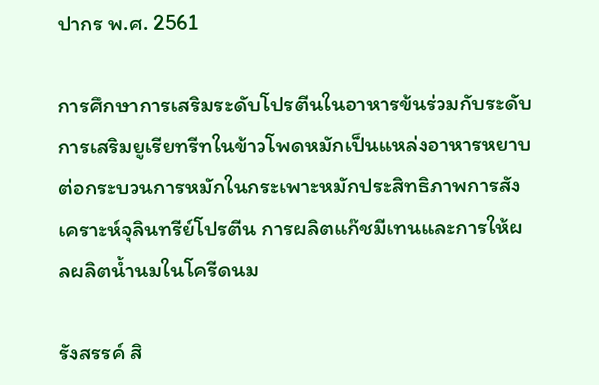ปากร พ.ศ. 2561

การศึกษาการเสริมระดับโปรตีนในอาหารข้นร่วมกับระดับการเสริมยูเรียทรีทในข้าวโพดหมักเป็นแหล่งอาหารหยาบต่อกระบวนการหมักในกระเพาะหมักประสิทธิภาพการสังเคราะห์จุลินทรีย์โปรตีน การผลิตแก๊ชมีเทนและการให้ผลผลิตน้ำนมในโครีดนม

รังสรรค์ สิ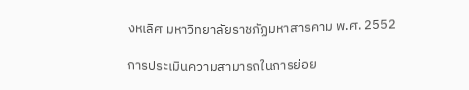งหเลิศ มหาวิทยาลัยราชภัฏมหาสารคาม พ.ศ. 2552

การประเมินความสามารถในการย่อย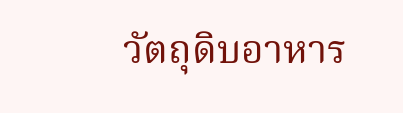วัตถุดิบอาหาร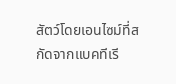สัตว์โดยเอนไซม์ที่สกัดจากแบคทีเรี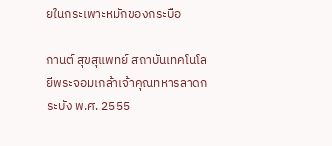ยในกระเพาะหมักของกระบือ

กานต์ สุขสุแพทย์ สถาบันเทคโนโลยีพระจอมเกล้าเจ้าคุณทหารลาดกระบัง พ.ศ. 2555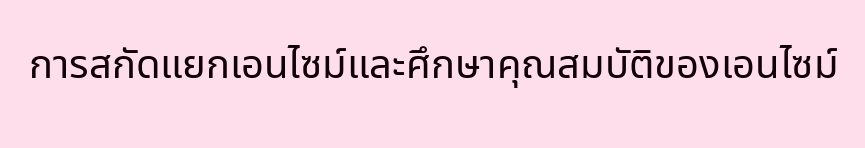การสกัดแยกเอนไซม์และศึกษาคุณสมบัติของเอนไซม์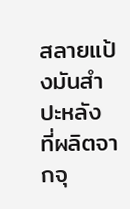สลายแป้งมันสำปะหลัง ที่ผลิตจากจุ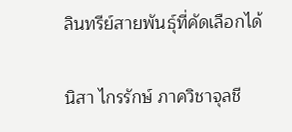ลินทรีย์สายพันธุ์ที่คัดเลือกได้

นิสา ไกรรักษ์ ภาควิชาจุลชี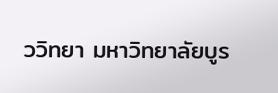ววิทยา มหาวิทยาลัยบูร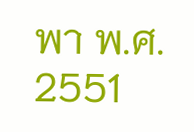พา พ.ศ. 2551